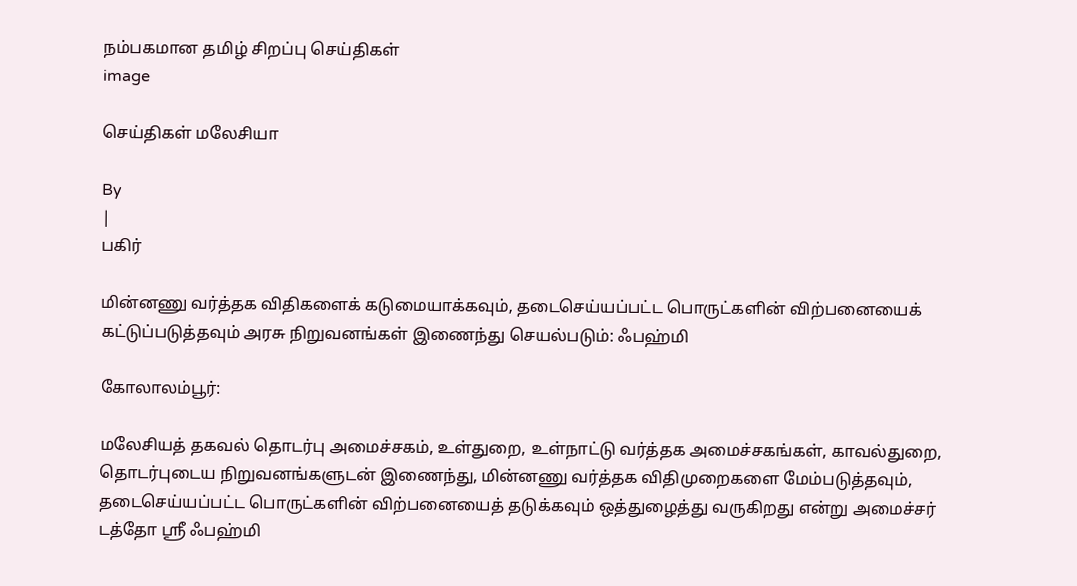நம்பகமான தமிழ் சிறப்பு செய்திகள்
image

செய்திகள் மலேசியா

By
|
பகிர்

மின்னணு வர்த்தக விதிகளைக் கடுமையாக்கவும், தடைசெய்யப்பட்ட பொருட்களின் விற்பனையைக் கட்டுப்படுத்தவும் அரசு நிறுவனங்கள் இணைந்து செயல்படும்: ஃபஹ்மி

கோலாலம்பூர்:

மலேசியத் தகவல் தொடர்பு அமைச்சகம், உள்துறை, உள்நாட்டு வர்த்தக அமைச்சகங்கள், காவல்துறை, தொடர்புடைய நிறுவனங்களுடன் இணைந்து, மின்னணு வர்த்தக விதிமுறைகளை மேம்படுத்தவும், தடைசெய்யப்பட்ட பொருட்களின் விற்பனையைத் தடுக்கவும் ஒத்துழைத்து வருகிறது என்று அமைச்சர் டத்தோ ஸ்ரீ ஃபஹ்மி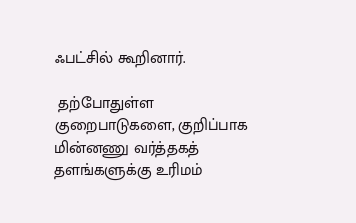ஃபட்சில் கூறினார்.

 தற்போதுள்ள குறைபாடுகளை, குறிப்பாக மின்னணு வர்த்தகத் தளங்களுக்கு உரிமம்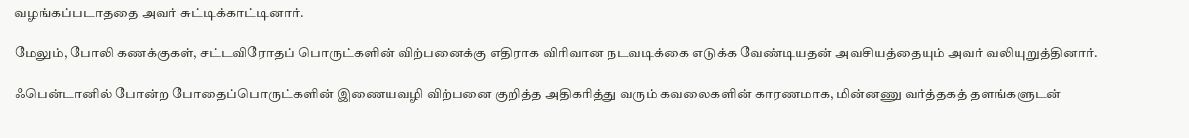வழங்கப்படாததை அவர் சுட்டிக்காட்டினார்.

மேலும், போலி கணக்குகள், சட்டவிரோதப் பொருட்களின் விற்பனைக்கு எதிராக விரிவான நடவடிக்கை எடுக்க வேண்டியதன் அவசியத்தையும் அவர் வலியுறுத்தினார்.

ஃபென்டானில் போன்ற போதைப்பொருட்களின் இணையவழி விற்பனை குறித்த அதிகரித்து வரும் கவலைகளின் காரணமாக, மின்னணு வர்த்தகத் தளங்களுடன்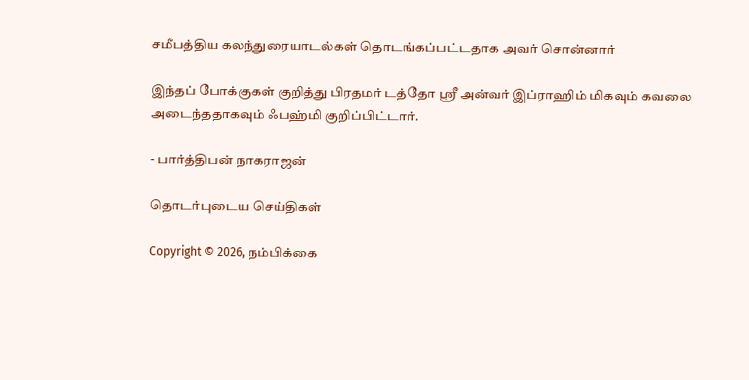சமீபத்திய கலந்துரையாடல்கள் தொடங்கப்பட்டதாக அவர் சொன்னார்

இந்தப் போக்குகள் குறித்து பிரதமர் டத்தோ ஸ்ரீ அன்வர் இப்ராஹிம் மிகவும் கவலை அடைந்ததாகவும் ஃபஹ்மி குறிப்பிட்டார்.

- பார்த்திபன் நாகராஜன்

தொடர்புடைய செய்திகள்

Copyright © 2026, நம்பிக்கை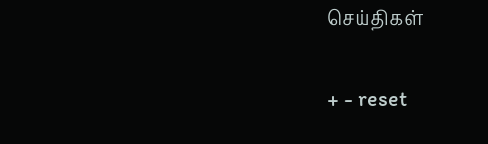செய்திகள்

+ - reset